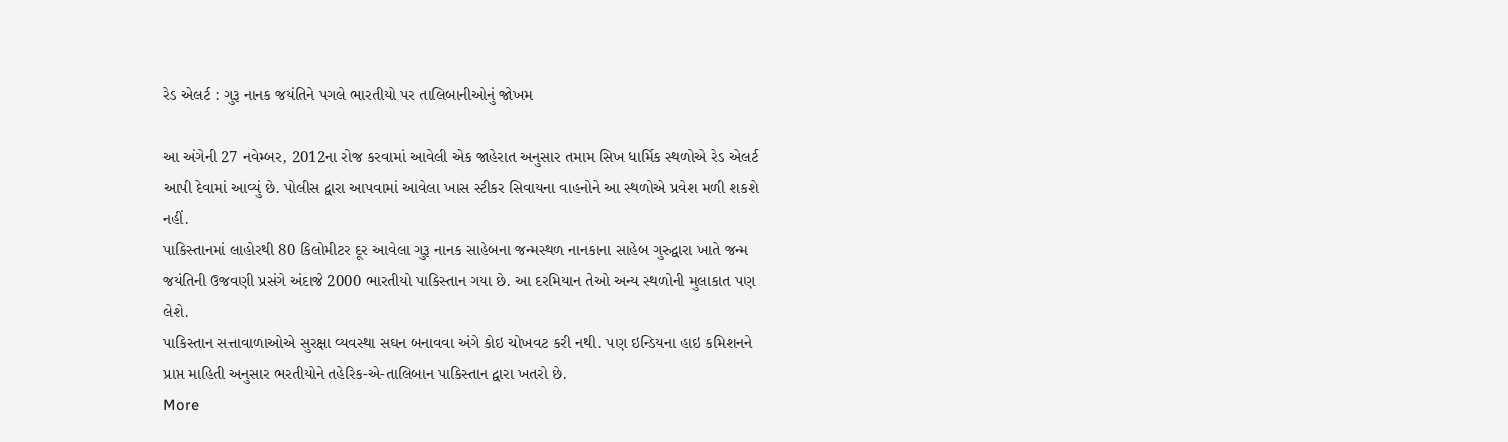રેડ એલર્ટ : ગુરૂ નાનક જયંતિને પગલે ભારતીયો પર તાલિબાનીઓનું જોખમ

આ અંગેની 27 નવેમ્બર, 2012ના રોજ કરવામાં આવેલી એક જાહેરાત અનુસાર તમામ સિખ ધાર્મિક સ્થળોએ રેડ એલર્ટ આપી દેવામાં આવ્યું છે. પોલીસ દ્વારા આપવામાં આવેલા ખાસ સ્ટીકર સિવાયના વાહનોને આ સ્થળોએ પ્રવેશ મળી શકશે નહીં.
પાકિસ્તાનમાં લાહોરથી 80 કિલોમીટર દૂર આવેલા ગુરૂ નાનક સાહેબના જન્મસ્થળ નાનકાના સાહેબ ગુરુદ્વારા ખાતે જન્મ જયંતિની ઉજવણી પ્રસંગે અંદાજે 2000 ભારતીયો પાકિસ્તાન ગયા છે. આ દરમિયાન તેઓ અન્ય સ્થળોની મુલાકાત પણ લેશે.
પાકિસ્તાન સત્તાવાળાઓએ સુરક્ષા વ્યવસ્થા સઘન બનાવવા અંગે કોઇ ચોખવટ કરી નથી. પણ ઇન્ડિયના હાઇ કમિશનને પ્રાપ્ત માહિતી અનુસાર ભરતીયોને તહેરિક-એ-તાલિબાન પાકિસ્તાન દ્વારા ખતરો છે.
More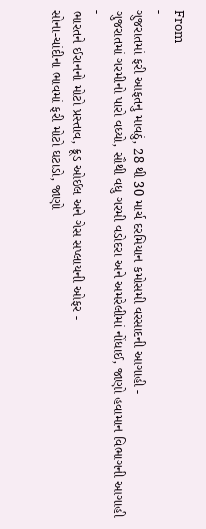From
-
ગુજરાતમાં ફરી આફતનુ માવઠું, 28 થી 30 માર્ચ દરમિયાન કમોસમી વરસાદની આગાહી -
ગુજરાતમાં ગરમીનો પારો વધ્યો, સૌથી વધુ ગરમી વડોદરા અને અમરેલીમાં નોંધાઈ, જાણો હવામાન વિભાગની આગાહી -
ભારતને ઈરાનનો મોટો પ્રસ્તાવ, ક્રૂડ ઓઈલ અને ગેસ સપ્લાયની ઓફર -
સોના-ચાંદીના ભાવમાં ફરી મોટો ઘટાડો, જાણો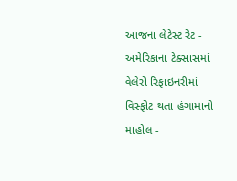આજના લેટેસ્ટ રેટ -
અમેરિકાના ટેક્સાસમાં વેલેરો રિફાઇનરીમાં વિસ્ફોટ થતા હંગામાનો માહોલ -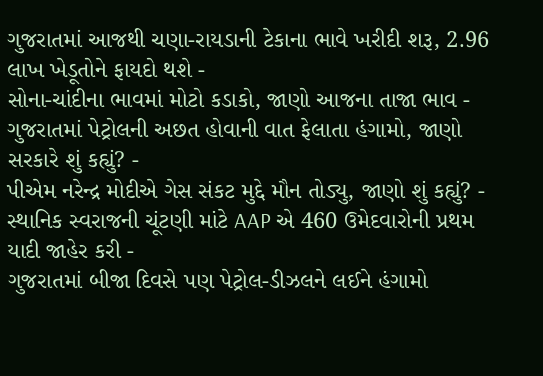ગુજરાતમાં આજથી ચણા-રાયડાની ટેકાના ભાવે ખરીદી શરૂ, 2.96 લાખ ખેડૂતોને ફાયદો થશે -
સોના-ચાંદીના ભાવમાં મોટો કડાકો, જાણો આજના તાજા ભાવ -
ગુજરાતમાં પેટ્રોલની અછત હોવાની વાત ફેલાતા હંગામો, જાણો સરકારે શું કહ્યું? -
પીએમ નરેન્દ્ર મોદીએ ગેસ સંકટ મુદ્દે મૌન તોડ્યુ, જાણો શું કહ્યું? -
સ્થાનિક સ્વરાજની ચૂંટણી માંટે AAP એ 460 ઉમેદવારોની પ્રથમ યાદી જાહેર કરી -
ગુજરાતમાં બીજા દિવસે પણ પેટ્રોલ-ડીઝલને લઈને હંગામો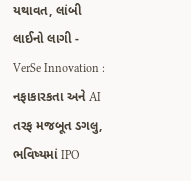યથાવત, લાંબી લાઈનો લાગી -
VerSe Innovation : નફાકારકતા અને AI તરફ મજબૂત ડગલુ, ભવિષ્યમાં IPO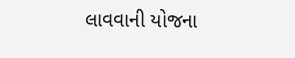લાવવાની યોજના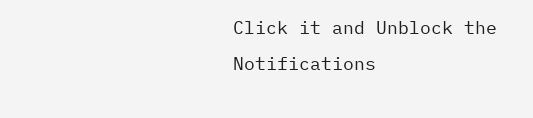Click it and Unblock the Notifications